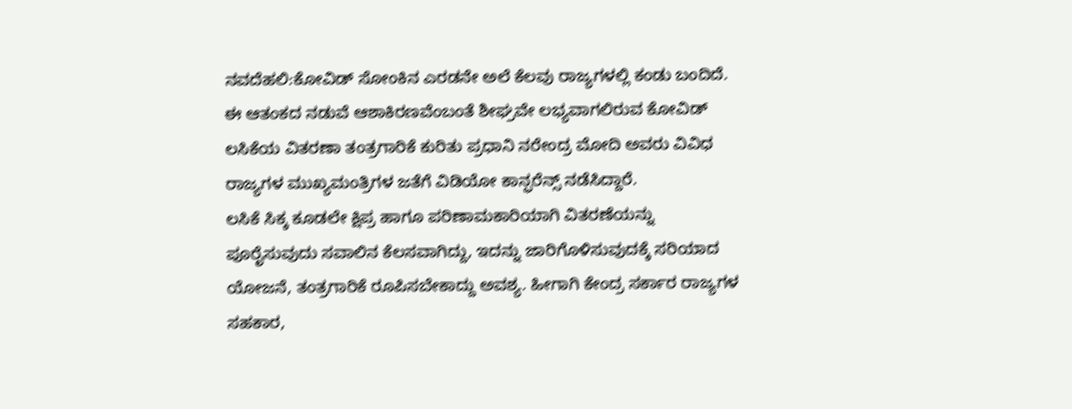ನವದೆಹಲಿ:ಕೋವಿಡ್ ಸೋಂಕಿನ ಎರಡನೇ ಅಲೆ ಕೆಲವು ರಾಜ್ಯಗಳಲ್ಲಿ ಕಂಡು ಬಂದಿದೆ. ಈ ಆತಂಕದ ನಡುವೆ ಆಶಾಕಿರಣವೆಂಬಂತೆ ಶೀಘ್ರವೇ ಲಭ್ಯವಾಗಲಿರುವ ಕೋವಿಡ್ ಲಸಿಕೆಯ ವಿತರಣಾ ತಂತ್ರಗಾರಿಕೆ ಕುರಿತು ಪ್ರಧಾನಿ ನರೇಂದ್ರ ಮೋದಿ ಅವರು ವಿವಿಧ ರಾಜ್ಯಗಳ ಮುಖ್ಯಮಂತ್ರಿಗಳ ಜತೆಗೆ ವಿಡಿಯೋ ಕಾನ್ಫರೆನ್ಸ್ ನಡೆಸಿದ್ದಾರೆ.
ಲಸಿಕೆ ಸಿಕ್ಕ ಕೂಡಲೇ ಕ್ಷಿಪ್ರ ಹಾಗೂ ಪರಿಣಾಮಕಾರಿಯಾಗಿ ವಿತರಣೆಯನ್ನು ಪೂರೈಸುವುದು ಸವಾಲಿನ ಕೆಲಸವಾಗಿದ್ದು, ಇದನ್ನು ಜಾರಿಗೊಳಿಸುವುದಕ್ಕೆ ಸರಿಯಾದ ಯೋಜನೆ, ತಂತ್ರಗಾರಿಕೆ ರೂಪಿಸಬೇಕಾದ್ದು ಅವಶ್ಯ. ಹೀಗಾಗಿ ಕೇಂದ್ರ ಸರ್ಕಾರ ರಾಜ್ಯಗಳ ಸಹಕಾರ,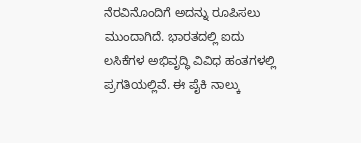ನೆರವಿನೊಂದಿಗೆ ಅದನ್ನು ರೂಪಿಸಲು ಮುಂದಾಗಿದೆ. ಭಾರತದಲ್ಲಿ ಐದು ಲಸಿಕೆಗಳ ಅಭಿವೃದ್ಧಿ ವಿವಿಧ ಹಂತಗಳಲ್ಲಿ ಪ್ರಗತಿಯಲ್ಲಿವೆ. ಈ ಪೈಕಿ ನಾಲ್ಕು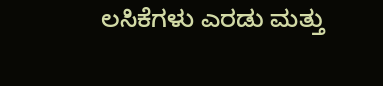ಲಸಿಕೆಗಳು ಎರಡು ಮತ್ತು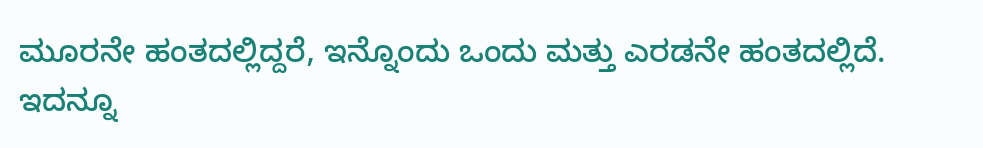ಮೂರನೇ ಹಂತದಲ್ಲಿದ್ದರೆ, ಇನ್ನೊಂದು ಒಂದು ಮತ್ತು ಎರಡನೇ ಹಂತದಲ್ಲಿದೆ.
ಇದನ್ನೂ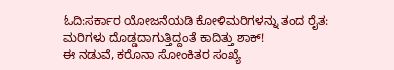ಓದಿ:ಸರ್ಕಾರ ಯೋಜನೆಯಡಿ ಕೋಳಿಮರಿಗಳನ್ನು ತಂದ ರೈತ: ಮರಿಗಳು ದೊಡ್ಡದಾಗುತ್ತಿದ್ದಂತೆ ಕಾದಿತ್ತು ಶಾಕ್!
ಈ ನಡುವೆ, ಕರೊನಾ ಸೋಂಕಿತರ ಸಂಖ್ಯೆ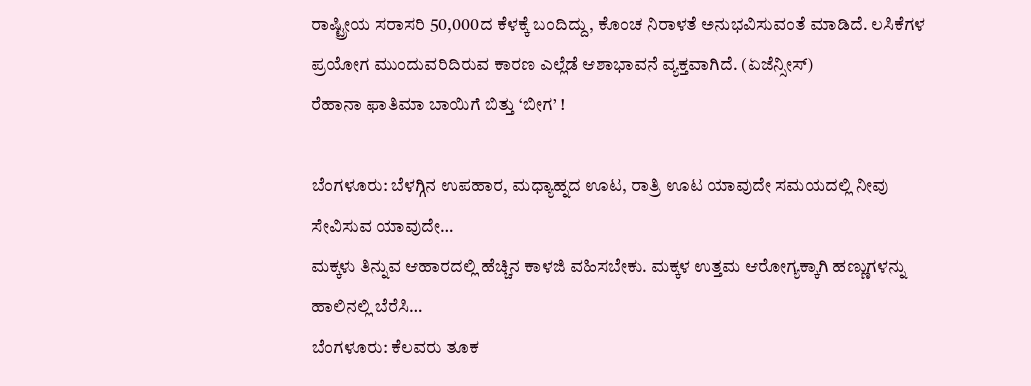ರಾಷ್ಟ್ರೀಯ ಸರಾಸರಿ 50,000ದ ಕೆಳಕ್ಕೆ ಬಂದಿದ್ದು, ಕೊಂಚ ನಿರಾಳತೆ ಅನುಭವಿಸುವಂತೆ ಮಾಡಿದೆ. ಲಸಿಕೆಗಳ ಪ್ರಯೋಗ ಮುಂದುವರಿದಿರುವ ಕಾರಣ ಎಲ್ಲೆಡೆ ಆಶಾಭಾವನೆ ವ್ಯಕ್ತವಾಗಿದೆ. (ಏಜೆನ್ಸೀಸ್)
ರೆಹಾನಾ ಫಾತಿಮಾ ಬಾಯಿಗೆ ಬಿತ್ತು ‘ಬೀಗ’ !

ಬೆಂಗಳೂರು: ಬೆಳಗ್ಗಿನ ಉಪಹಾರ, ಮಧ್ಯಾಹ್ನದ ಊಟ, ರಾತ್ರಿ ಊಟ ಯಾವುದೇ ಸಮಯದಲ್ಲಿ ನೀವು ಸೇವಿಸುವ ಯಾವುದೇ…
ಮಕ್ಕಳು ತಿನ್ನುವ ಆಹಾರದಲ್ಲಿ ಹೆಚ್ಚಿನ ಕಾಳಜಿ ವಹಿಸಬೇಕು. ಮಕ್ಕಳ ಉತ್ತಮ ಆರೋಗ್ಯಕ್ಕಾಗಿ ಹಣ್ಣುಗಳನ್ನು ಹಾಲಿನಲ್ಲಿ ಬೆರೆಸಿ…
ಬೆಂಗಳೂರು: ಕೆಲವರು ತೂಕ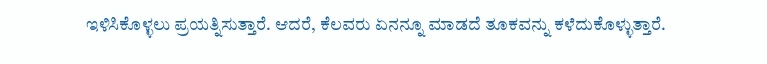ಇಳಿಸಿಕೊಳ್ಳಲು ಪ್ರಯತ್ನಿಸುತ್ತಾರೆ. ಆದರೆ, ಕೆಲವರು ಏನನ್ನೂ ಮಾಡದೆ ತೂಕವನ್ನು ಕಳೆದುಕೊಳ್ಳುತ್ತಾರೆ.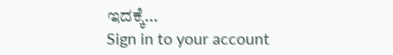ಇದಕ್ಕೆ…
Sign in to your account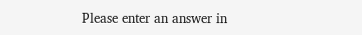Please enter an answer in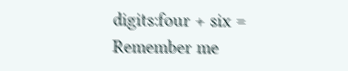digits:four + six =
Remember me